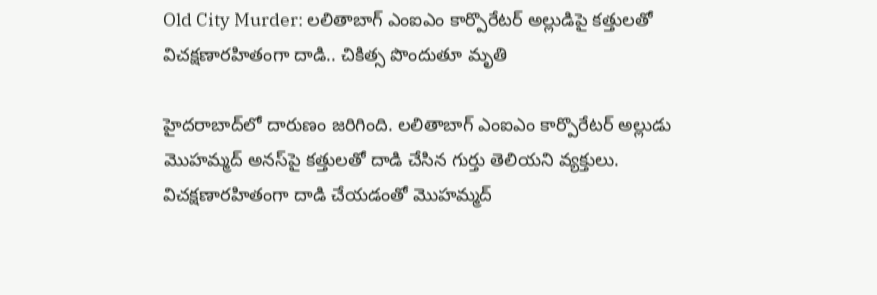Old City Murder: లలితాబాగ్ ఎంఐఎం కార్పొరేటర్‌ అల్లుడిపై కత్తులతో విచక్షణారహితంగా దాడి.. చికిత్స పొందుతూ మృతి

హైదరాబాద్‌లో దారుణం జరిగింది. లలితాబాగ్ ఎంఐఎం కార్పొరేటర్ అల్లుడు మొహమ్మద్ అనస్‌పై కత్తులతో దాడి చేసిన గుర్తు తెలియని వ్యక్తులు. విచక్షణారహితంగా దాడి చేయడంతో మొహమ్మద్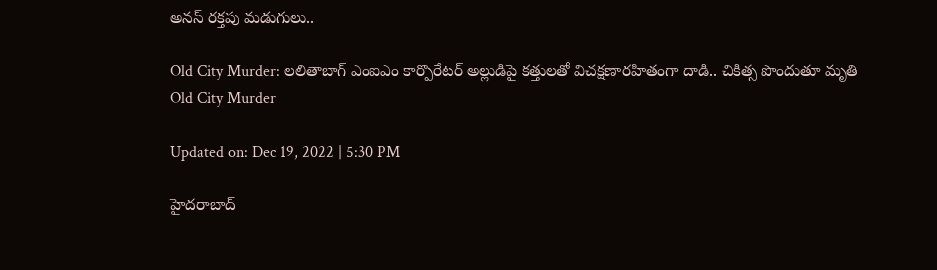అనస్ రక్తపు మడుగులు..

Old City Murder: లలితాబాగ్ ఎంఐఎం కార్పొరేటర్‌ అల్లుడిపై కత్తులతో విచక్షణారహితంగా దాడి.. చికిత్స పొందుతూ మృతి
Old City Murder

Updated on: Dec 19, 2022 | 5:30 PM

హైదరాబాద్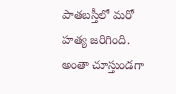పాతబస్తీలో మరో హత్య జరిగింది. అంతా చూస్తుండగా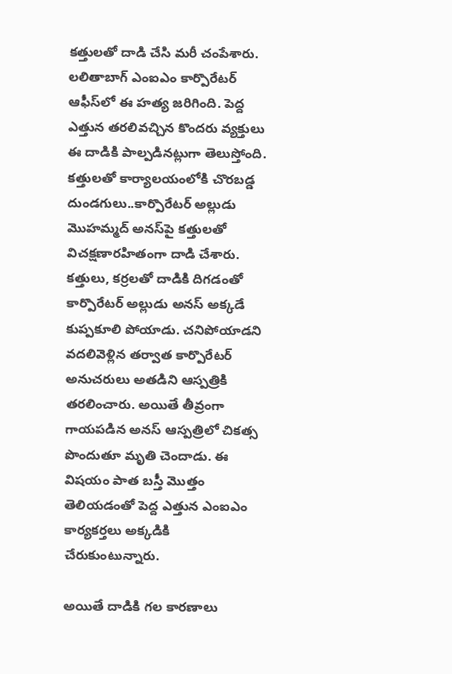కత్తులతో దాడి చేసి మరీ చంపేశారు. లలితాబాగ్ ఎంఐఎం కార్పొరేటర్ ఆఫీస్‌లో ఈ హత్య జరిగింది. పెద్ద ఎత్తున తరలివచ్చిన కొందరు వ్యక్తులు ఈ దాడికి పాల్పడినట్లుగా తెలుస్తోంది. కత్తులతో కార్యాలయంలోకి చొరబడ్డ దుండగులు..కార్పొరేటర్ అల్లుడు మొహమ్మద్ అనస్‌పై కత్తులతో విచక్షణారహితంగా దాడి చేశారు. కత్తులు, కర్రలతో దాడికి దిగడంతో కార్పొరేటర్ అల్లుడు అనస్‌ అక్కడే కుప్పకూలి పోయాడు. చనిపోయాడని వదలివెళ్లిన తర్వాత కార్పొరేటర్ అనుచరులు అతడిని ఆస్పత్రికి తరలించారు. అయితే తీవ్రంగా గాయపడిన అనస్‌ ఆస్పత్రిలో చికత్స పొందుతూ మృతి చెందాడు. ఈ విషయం పాత బస్తీ మొత్తం తెలియడంతో పెద్ద ఎత్తున ఎంఐఎం కార్యకర్తలు అక్కడికి చేరుకుంటున్నారు.

అయితే దాడికి గల కారణాలు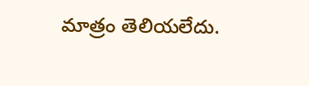మాత్రం తెలియలేదు.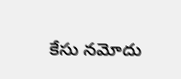కేసు నమోదు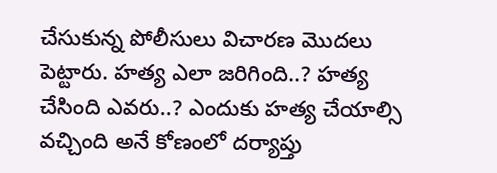చేసుకున్న పోలీసులు విచారణ మొదలు పెట్టారు. హత్య ఎలా జరిగింది..? హత్య చేసింది ఎవరు..? ఎందుకు హత్య చేయాల్సి వచ్చింది అనే కోణంలో దర్యాప్తు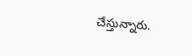చేస్తున్నారు.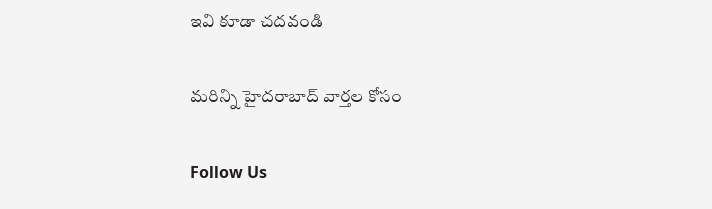ఇవి కూడా చదవండి

మరిన్ని హైదరాబాద్ వార్తల కోసం

Follow Us